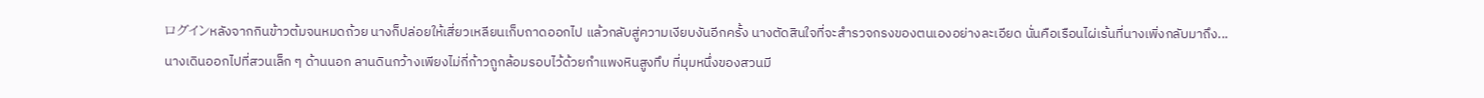ログインหลังจากกินข้าวต้มจนหมดถ้วย นางก็ปล่อยให้เสี่ยวเหลียนเก็บถาดออกไป แล้วกลับสู่ความเงียบงันอีกครั้ง นางตัดสินใจที่จะสำรวจกรงของตนเองอย่างละเอียด นั่นคือเรือนไผ่เร้นที่นางเพิ่งกลับมาถึง...
นางเดินออกไปที่สวนเล็ก ๆ ด้านนอก ลานดินกว้างเพียงไม่กี่ก้าวถูกล้อมรอบไว้ด้วยกำแพงหินสูงทึบ ที่มุมหนึ่งของสวนมี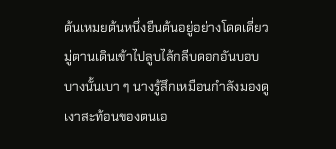ต้นเหมยต้นหนึ่งยืนต้นอยู่อย่างโดดเดี่ยว มู่ตานเดินเข้าไปลูบไล้กลีบดอกอันบอบบางนั้นเบา ๆ นางรู้สึกเหมือนกำลังมองดูเงาสะท้อนของตนเอ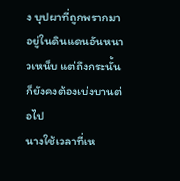ง บุปผาที่ถูกพรากมาอยู่ในดินแดนอันหนาวเหน็บ แต่ถึงกระนั้นก็ยังคงต้องเบ่งบานต่อไป
นางใช้เวลาที่เห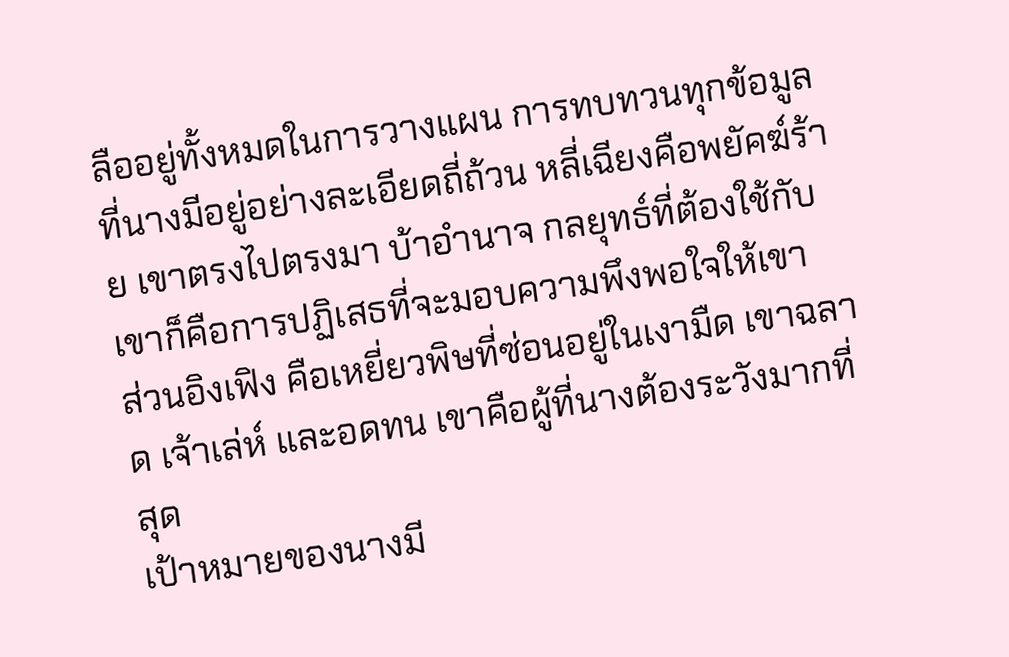ลืออยู่ทั้งหมดในการวางแผน การทบทวนทุกข้อมูลที่นางมีอยู่อย่างละเอียดถี่ถ้วน หลี่เฉียงคือพยัคฆ์ร้าย เขาตรงไปตรงมา บ้าอำนาจ กลยุทธ์ที่ต้องใช้กับเขาก็คือการปฏิเสธที่จะมอบความพึงพอใจให้เขา
ส่วนอิงเฟิง คือเหยี่ยวพิษที่ซ่อนอยู่ในเงามืด เขาฉลาด เจ้าเล่ห์ และอดทน เขาคือผู้ที่นางต้องระวังมากที่สุด
เป้าหมายของนางมี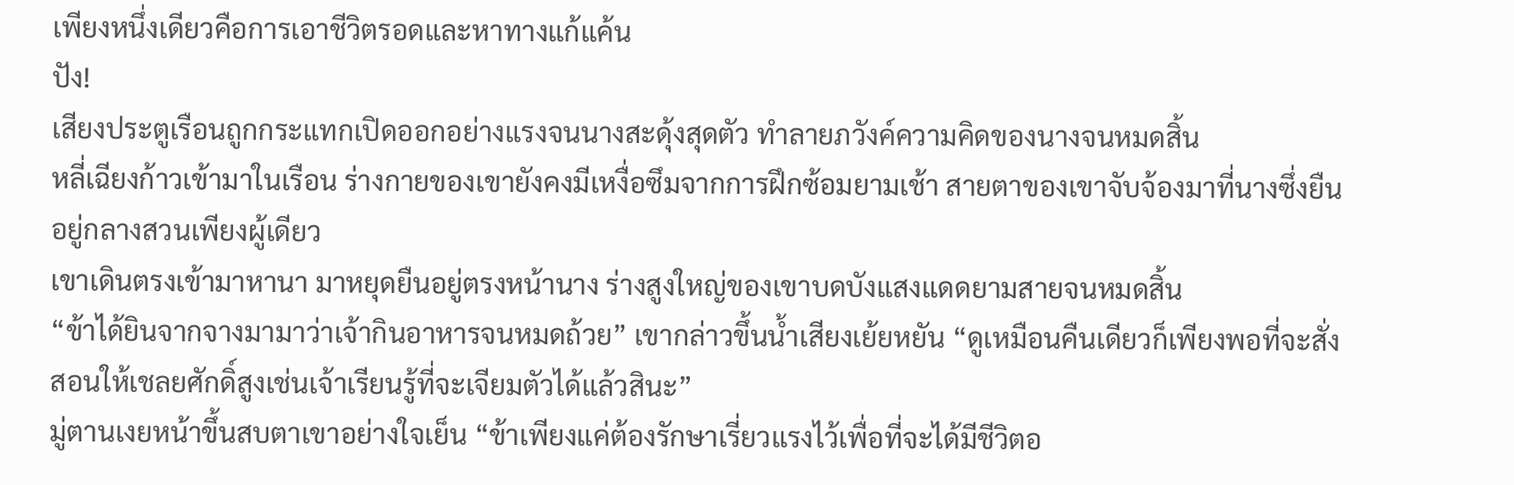เพียงหนึ่งเดียวคือการเอาชีวิตรอดและหาทางแก้แค้น
ปัง!
เสียงประตูเรือนถูกกระแทกเปิดออกอย่างแรงจนนางสะดุ้งสุดตัว ทำลายภวังค์ความคิดของนางจนหมดสิ้น
หลี่เฉียงก้าวเข้ามาในเรือน ร่างกายของเขายังคงมีเหงื่อซึมจากการฝึกซ้อมยามเช้า สายตาของเขาจับจ้องมาที่นางซึ่งยืนอยู่กลางสวนเพียงผู้เดียว
เขาเดินตรงเข้ามาหานา มาหยุดยืนอยู่ตรงหน้านาง ร่างสูงใหญ่ของเขาบดบังแสงแดดยามสายจนหมดสิ้น
“ข้าได้ยินจากจางมามาว่าเจ้ากินอาหารจนหมดถ้วย” เขากล่าวขึ้นน้ำเสียงเย้ยหยัน “ดูเหมือนคืนเดียวก็เพียงพอที่จะสั่งสอนให้เชลยศักดิ์สูงเช่นเจ้าเรียนรู้ที่จะเจียมตัวได้แล้วสินะ”
มู่ตานเงยหน้าขึ้นสบตาเขาอย่างใจเย็น “ข้าเพียงแค่ต้องรักษาเรี่ยวแรงไว้เพื่อที่จะได้มีชีวิตอ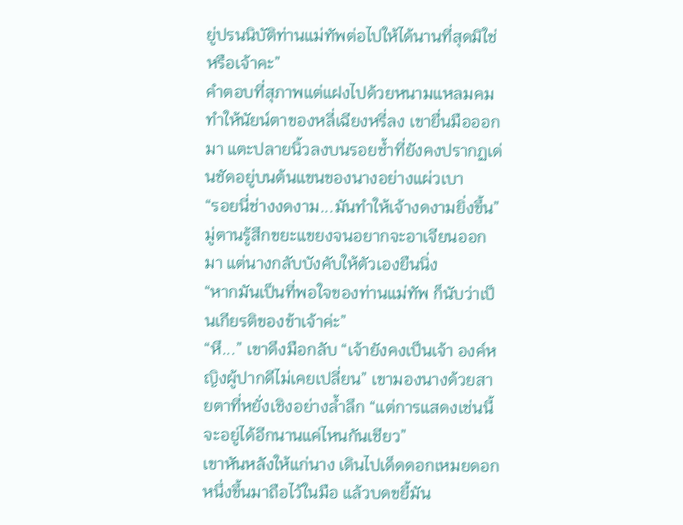ยู่ปรนนิบัติท่านแม่ทัพต่อไปให้ได้นานที่สุดมิใช่หรือเจ้าคะ”
คำตอบที่สุภาพแต่แฝงไปด้วยหนามแหลมคมทำให้นัยน์ตาของหลี่เฉียงหรี่ลง เขายื่นมือออกมา แตะปลายนิ้วลงบนรอยช้ำที่ยังคงปรากฏเด่นชัดอยู่บนต้นแขนของนางอย่างแผ่วเบา
“รอยนี่ช่างงดงาม...มันทำให้เจ้างดงามยิ่งขึ้น”
มู่ตานรู้สึกขยะแขยงจนอยากจะอาเจียนออกมา แต่นางกลับบังคับให้ตัวเองยืนนิ่ง
“หากมันเป็นที่พอใจของท่านแม่ทัพ ก็นับว่าเป็นเกียรติของข้าเจ้าค่ะ”
“หึ...” เขาดึงมือกลับ “เจ้ายังคงเป็นเจ้า องค์หญิงผู้ปากดีไม่เคยเปลี่ยน” เขามองนางด้วยสายตาที่หยั่งเชิงอย่างล้ำลึก “แต่การแสดงเช่นนี้จะอยู่ได้อีกนานแค่ไหนกันเชียว”
เขาหันหลังให้แก่นาง เดินไปเด็ดดอกเหมยดอกหนึ่งขึ้นมาถือไว้ในมือ แล้วบดขยี้มัน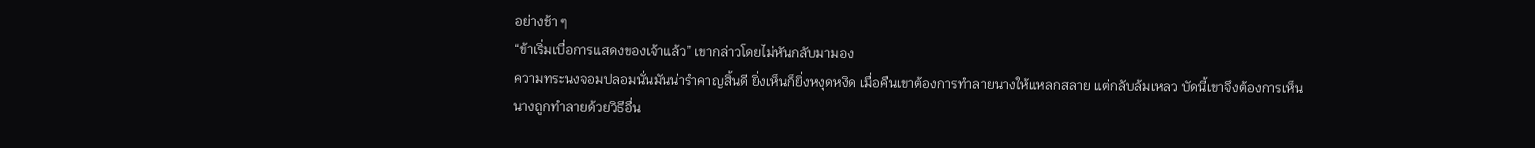อย่างช้า ๆ
“ข้าเริ่มเบื่อการแสดงของเจ้าแล้ว” เขากล่าวโดยไม่หันกลับมามอง
ความทระนงจอมปลอมนั่นมันน่ารำคาญสิ้นดี ยิ่งเห็นก็ยิ่งหงุดหงิด เมื่อคืนเขาต้องการทำลายนางให้แหลกสลาย แต่กลับล้มเหลว บัดนี้เขาจึงต้องการเห็นนางถูกทำลายด้วยวิธีอื่น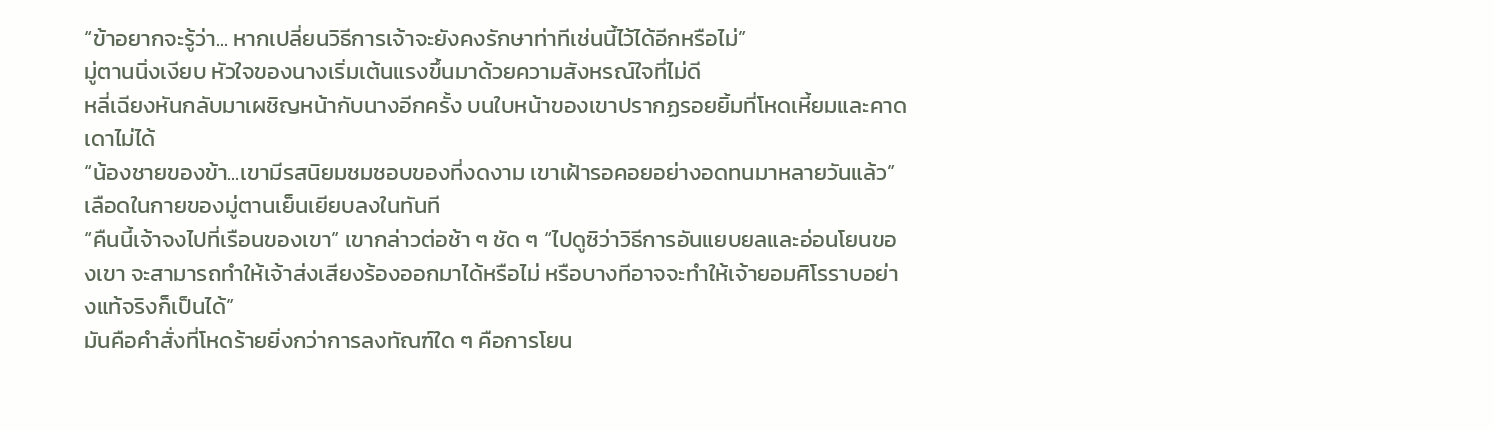“ข้าอยากจะรู้ว่า... หากเปลี่ยนวิธีการเจ้าจะยังคงรักษาท่าทีเช่นนี้ไว้ได้อีกหรือไม่”
มู่ตานนิ่งเงียบ หัวใจของนางเริ่มเต้นแรงขึ้นมาด้วยความสังหรณ์ใจที่ไม่ดี
หลี่เฉียงหันกลับมาเผชิญหน้ากับนางอีกครั้ง บนใบหน้าของเขาปรากฏรอยยิ้มที่โหดเหี้ยมและคาดเดาไม่ได้
“น้องชายของข้า...เขามีรสนิยมชมชอบของที่งดงาม เขาเฝ้ารอคอยอย่างอดทนมาหลายวันแล้ว”
เลือดในกายของมู่ตานเย็นเยียบลงในทันที
“คืนนี้เจ้าจงไปที่เรือนของเขา” เขากล่าวต่อช้า ๆ ชัด ๆ “ไปดูซิว่าวิธีการอันแยบยลและอ่อนโยนของเขา จะสามารถทำให้เจ้าส่งเสียงร้องออกมาได้หรือไม่ หรือบางทีอาจจะทำให้เจ้ายอมศิโรราบอย่างแท้จริงก็เป็นได้”
มันคือคำสั่งที่โหดร้ายยิ่งกว่าการลงทัณฑ์ใด ๆ คือการโยน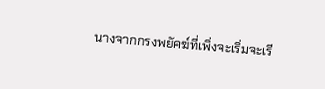นางจากกรงพยัคฆ์ที่เพิ่งจะเริ่มจะเรี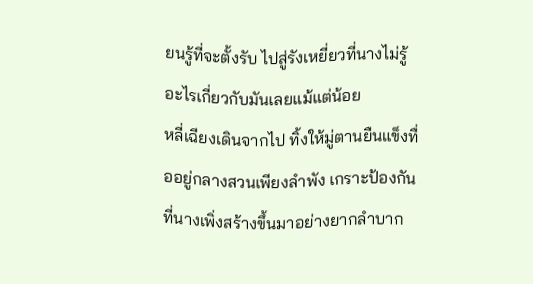ยนรู้ที่จะตั้งรับ ไปสู่รังเหยี่ยวที่นางไม่รู้อะไรเกี่ยวกับมันเลยแม้แต่น้อย
หลี่เฉียงเดินจากไป ทิ้งให้มู่ตานยืนแข็งทื่ออยู่กลางสวนเพียงลำพัง เกราะป้องกันที่นางเพิ่งสร้างขึ้นมาอย่างยากลำบาก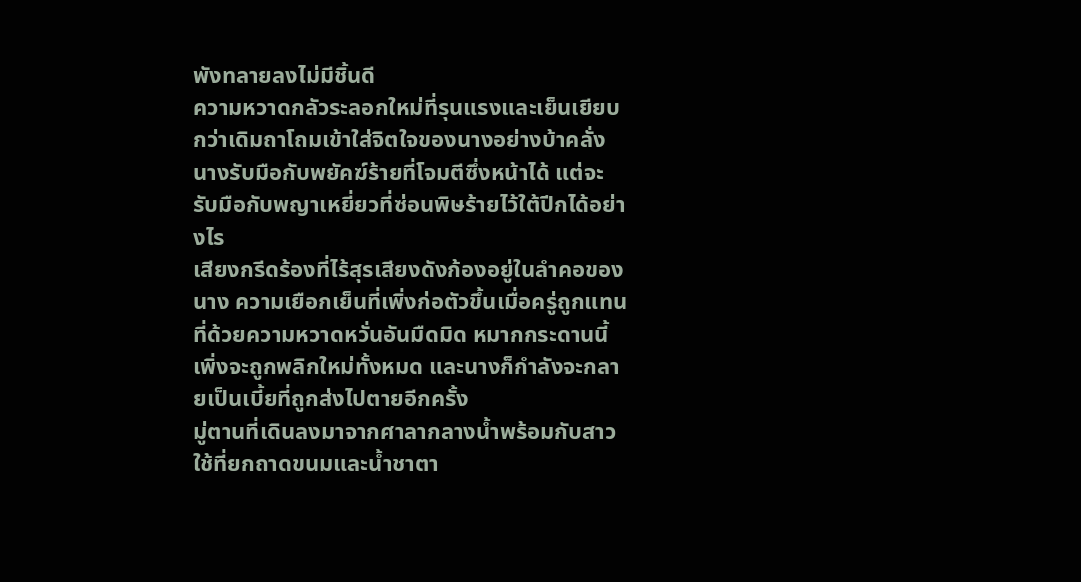พังทลายลงไม่มีชิ้นดี
ความหวาดกลัวระลอกใหม่ที่รุนแรงและเย็นเยียบกว่าเดิมถาโถมเข้าใส่จิตใจของนางอย่างบ้าคลั่ง นางรับมือกับพยัคฆ์ร้ายที่โจมตีซึ่งหน้าได้ แต่จะรับมือกับพญาเหยี่ยวที่ซ่อนพิษร้ายไว้ใต้ปีกได้อย่างไร
เสียงกรีดร้องที่ไร้สุรเสียงดังก้องอยู่ในลำคอของนาง ความเยือกเย็นที่เพิ่งก่อตัวขึ้นเมื่อครู่ถูกแทนที่ด้วยความหวาดหวั่นอันมืดมิด หมากกระดานนี้เพิ่งจะถูกพลิกใหม่ทั้งหมด และนางก็กำลังจะกลายเป็นเบี้ยที่ถูกส่งไปตายอีกครั้ง
มู่ตานที่เดินลงมาจากศาลากลางน้ำพร้อมกับสาวใช้ที่ยกถาดขนมและน้ำชาตา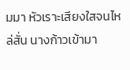มมา หัวเราะเสียงใสจนไหล่สั่น นางก้าวเข้ามา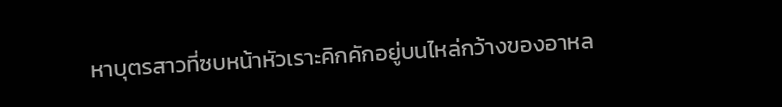หาบุตรสาวที่ซบหน้าหัวเราะคิกคักอยู่บนไหล่กว้างของอาหล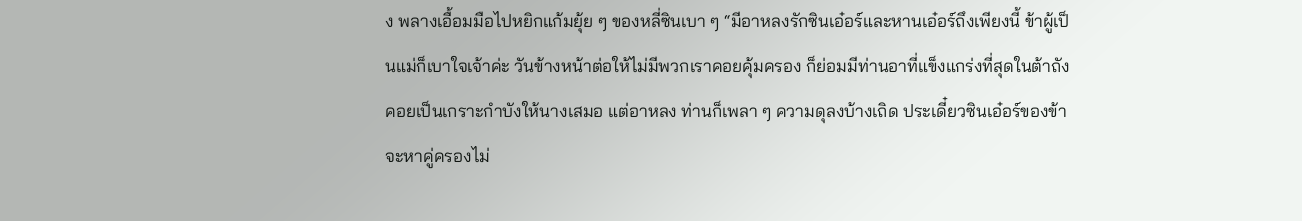ง พลางเอื้อมมือไปหยิกแก้มยุ้ย ๆ ของหลี่ซินเบา ๆ “มีอาหลงรักซินเอ๋อร์และหานเอ๋อร์ถึงเพียงนี้ ข้าผู้เป็นแม่ก็เบาใจเจ้าค่ะ วันข้างหน้าต่อให้ไม่มีพวกเราคอยคุ้มครอง ก็ย่อมมีท่านอาที่แข็งแกร่งที่สุดในต้าถังคอยเป็นเกราะกำบังให้นางเสมอ แต่อาหลง ท่านก็เพลา ๆ ความดุลงบ้างเถิด ประเดี๋ยวซินเอ๋อร์ของข้าจะหาคู่ครองไม่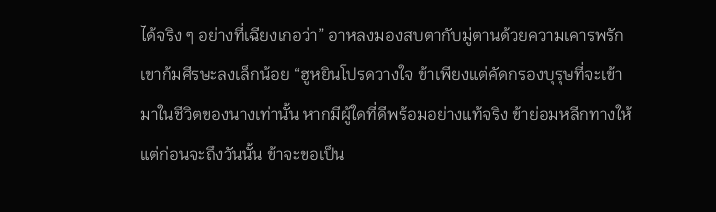ได้จริง ๆ อย่างที่เฉียงเกอว่า” อาหลงมองสบตากับมู่ตานด้วยความเคารพรัก เขาก้มศีรษะลงเล็กน้อย “ฮูหยินโปรดวางใจ ข้าเพียงแต่คัดกรองบุรุษที่จะเข้ามาในชีวิตของนางเท่านั้น หากมีผู้ใดที่ดีพร้อมอย่างแท้จริง ข้าย่อมหลีกทางให้ แต่ก่อนจะถึงวันนั้น ข้าจะขอเป็น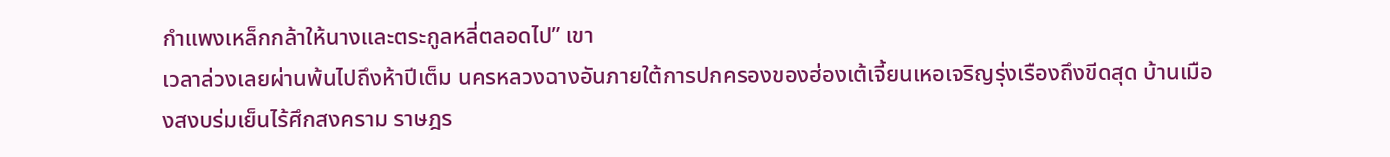กำแพงเหล็กกล้าให้นางและตระกูลหลี่ตลอดไป” เขา
เวลาล่วงเลยผ่านพ้นไปถึงห้าปีเต็ม นครหลวงฉางอันภายใต้การปกครองของฮ่องเต้เจี้ยนเหอเจริญรุ่งเรืองถึงขีดสุด บ้านเมืองสงบร่มเย็นไร้ศึกสงคราม ราษฎร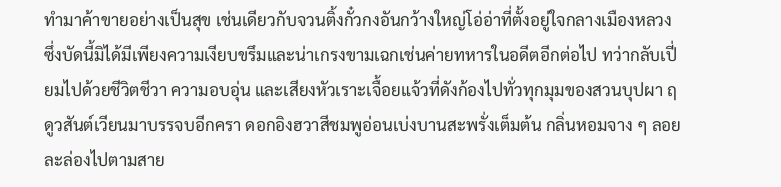ทำมาค้าขายอย่างเป็นสุข เช่นเดียวกับจวนติ้งกั๋วกงอันกว้างใหญ่โอ่อ่าที่ตั้งอยู่ใจกลางเมืองหลวง ซึ่งบัดนี้มิได้มีเพียงความเงียบขรึมและน่าเกรงขามเฉกเช่นค่ายทหารในอดีตอีกต่อไป ทว่ากลับเปี่ยมไปด้วยชีวิตชีวา ความอบอุ่น และเสียงหัวเราะเจื้อยแจ้วที่ดังก้องไปทั่วทุกมุมของสวนบุปผา ฤดูวสันต์เวียนมาบรรจบอีกครา ดอกอิงฮวาสีชมพูอ่อนเบ่งบานสะพรั่งเต็มต้น กลิ่นหอมจาง ๆ ลอยละล่องไปตามสาย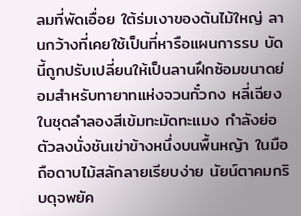ลมที่พัดเอื่อย ใต้ร่มเงาของต้นไม้ใหญ่ ลานกว้างที่เคยใช้เป็นที่หารือแผนการรบ บัดนี้ถูกปรับเปลี่ยนให้เป็นลานฝึกซ้อมขนาดย่อมสำหรับทายาทแห่งจวนกั๋วกง หลี่เฉียงในชุดลำลองสีเข้มทะมัดทะแมง กำลังย่อตัวลงนั่งชันเข่าข้างหนึ่งบนพื้นหญ้า ในมือถือดาบไม้สลักลายเรียบง่าย นัยน์ตาคมกริบดุจพยัค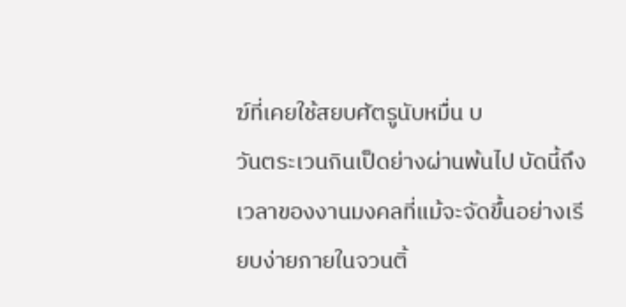ฆ์ที่เคยใช้สยบศัตรูนับหมื่น บ
วันตระเวนกินเป็ดย่างผ่านพ้นไป บัดนี้ถึงเวลาของงานมงคลที่แม้จะจัดขึ้นอย่างเรียบง่ายภายในจวนติ้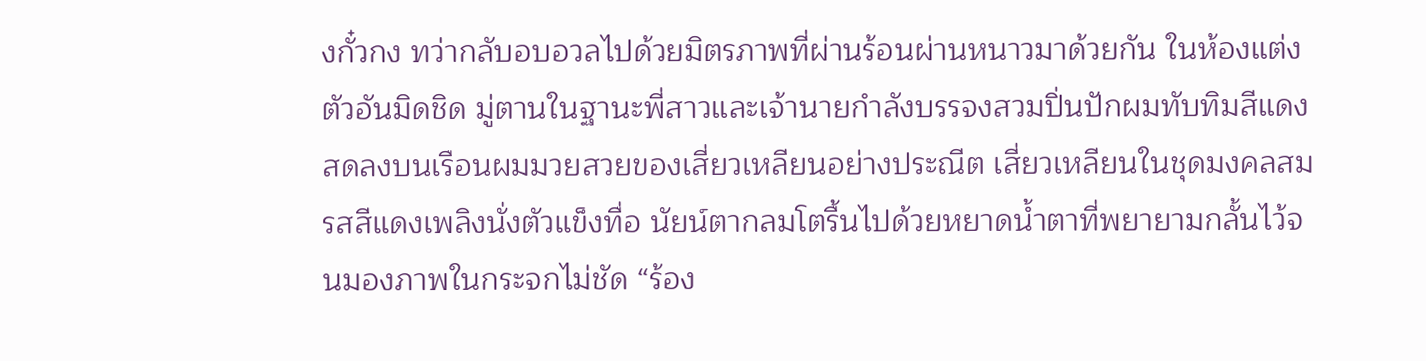งกั๋วกง ทว่ากลับอบอวลไปด้วยมิตรภาพที่ผ่านร้อนผ่านหนาวมาด้วยกัน ในห้องแต่งตัวอันมิดชิด มู่ตานในฐานะพี่สาวและเจ้านายกำลังบรรจงสวมปิ่นปักผมทับทิมสีแดงสดลงบนเรือนผมมวยสวยของเสี่ยวเหลียนอย่างประณีต เสี่ยวเหลียนในชุดมงคลสมรสสีแดงเพลิงนั่งตัวแข็งทื่อ นัยน์ตากลมโตรื้นไปด้วยหยาดน้ำตาที่พยายามกลั้นไว้จนมองภาพในกระจกไม่ชัด “ร้อง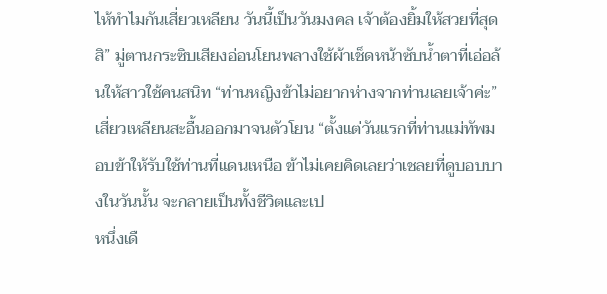ไห้ทำไมกันเสี่ยวเหลียน วันนี้เป็นวันมงคล เจ้าต้องยิ้มให้สวยที่สุดสิ” มู่ตานกระซิบเสียงอ่อนโยนพลางใช้ผ้าเช็ดหน้าซับน้ำตาที่เอ่อล้นให้สาวใช้คนสนิท “ท่านหญิงข้าไม่อยากห่างจากท่านเลยเจ้าค่ะ” เสี่ยวเหลียนสะอื้นออกมาจนตัวโยน “ตั้งแต่วันแรกที่ท่านแม่ทัพมอบข้าให้รับใช้ท่านที่แดนเหนือ ข้าไม่เคยคิดเลยว่าเชลยที่ดูบอบบางในวันนั้น จะกลายเป็นทั้งชีวิตและเป
หนึ่งเดื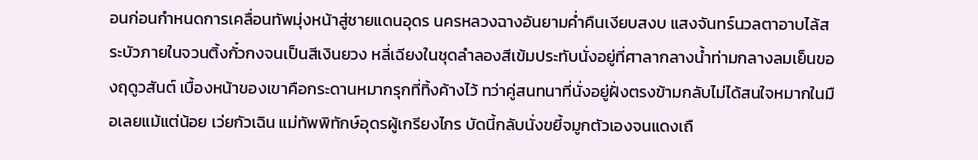อนก่อนกำหนดการเคลื่อนทัพมุ่งหน้าสู่ชายแดนอุดร นครหลวงฉางอันยามค่ำคืนเงียบสงบ แสงจันทร์นวลตาอาบไล้สระบัวภายในจวนติ้งกั๋วกงจนเป็นสีเงินยวง หลี่เฉียงในชุดลำลองสีเข้มประทับนั่งอยู่ที่ศาลากลางน้ำท่ามกลางลมเย็นของฤดูวสันต์ เบื้องหน้าของเขาคือกระดานหมากรุกที่ทิ้งค้างไว้ ทว่าคู่สนทนาที่นั่งอยู่ฝั่งตรงข้ามกลับไม่ได้สนใจหมากในมือเลยแม้แต่น้อย เว่ยกัวเฉิน แม่ทัพพิทักษ์อุดรผู้เกรียงไกร บัดนี้กลับนั่งขยี้จมูกตัวเองจนแดงเถื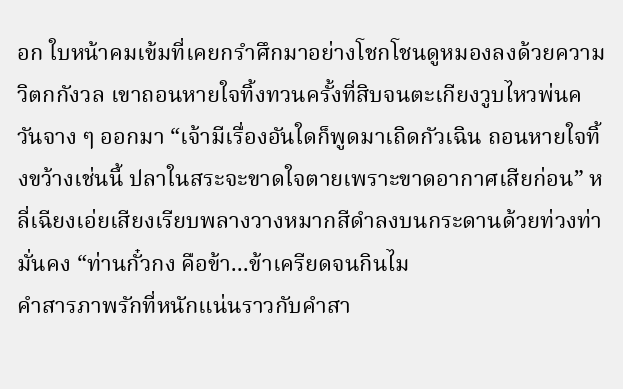อก ใบหน้าคมเข้มที่เคยกรำศึกมาอย่างโชกโชนดูหมองลงด้วยความวิตกกังวล เขาถอนหายใจทิ้งทวนครั้งที่สิบจนตะเกียงวูบไหวพ่นควันจาง ๆ ออกมา “เจ้ามีเรื่องอันใดก็พูดมาเถิดกัวเฉิน ถอนหายใจทิ้งขว้างเช่นนี้ ปลาในสระจะขาดใจตายเพราะขาดอากาศเสียก่อน” หลี่เฉียงเอ่ยเสียงเรียบพลางวางหมากสีดำลงบนกระดานด้วยท่วงท่ามั่นคง “ท่านกั๋วกง คือข้า...ข้าเครียดจนกินไม
คำสารภาพรักที่หนักแน่นราวกับคำสา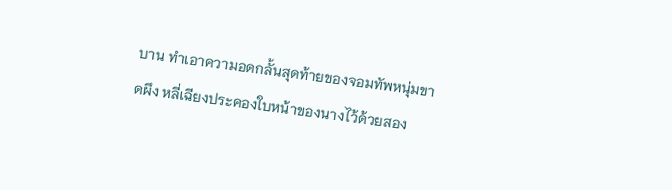บาน ทำเอาความอดกลั้นสุดท้ายของจอมทัพหนุ่มขาดผึง หลี่เฉียงประคองใบหน้าของนางไว้ด้วยสอง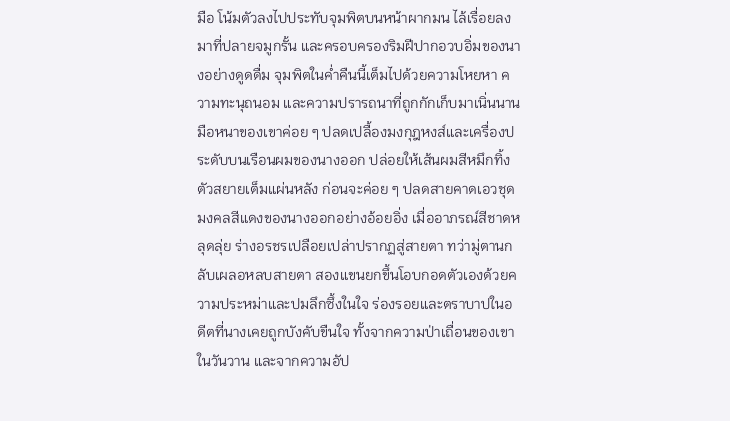มือ โน้มตัวลงไปประทับจุมพิตบนหน้าผากมน ไล้เรื่อยลงมาที่ปลายจมูกรั้น และครอบครองริมฝีปากอวบอิ่มของนางอย่างดูดดื่ม จุมพิตในค่ำคืนนี้เต็มไปด้วยความโหยหา ความทะนุถนอม และความปรารถนาที่ถูกกักเก็บมาเนิ่นนาน มือหนาของเขาค่อย ๆ ปลดเปลื้องมงกุฎหงส์และเครื่องประดับบนเรือนผมของนางออก ปล่อยให้เส้นผมสีหมึกทิ้งตัวสยายเต็มแผ่นหลัง ก่อนจะค่อย ๆ ปลดสายคาดเอวชุดมงคลสีแดงของนางออกอย่างอ้อยอิ่ง เมื่ออาภรณ์สีชาดหลุดลุ่ย ร่างอรชรเปลือยเปล่าปรากฏสู่สายตา ทว่ามู่ตานกลับเผลอหลบสายตา สองแขนยกขึ้นโอบกอดตัวเองด้วยความประหม่าและปมลึกซึ้งในใจ ร่องรอยและตราบาปในอดีตที่นางเคยถูกบังคับขืนใจ ทั้งจากความป่าเถื่อนของเขาในวันวาน และจากความอัป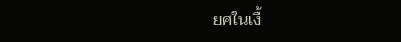ยศในเงื้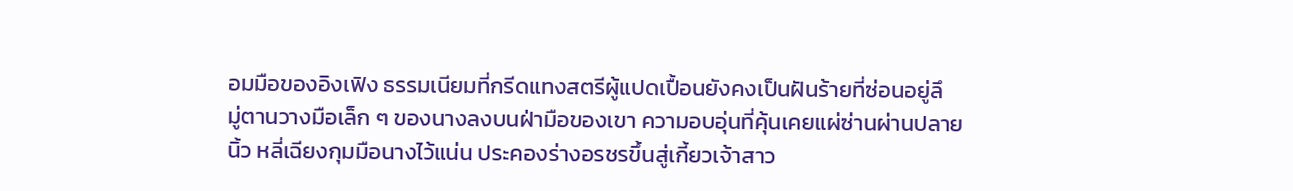อมมือของอิงเฟิง ธรรมเนียมที่กรีดแทงสตรีผู้แปดเปื้อนยังคงเป็นฝันร้ายที่ซ่อนอยู่ลึ
มู่ตานวางมือเล็ก ๆ ของนางลงบนฝ่ามือของเขา ความอบอุ่นที่คุ้นเคยแผ่ซ่านผ่านปลายนิ้ว หลี่เฉียงกุมมือนางไว้แน่น ประคองร่างอรชรขึ้นสู่เกี้ยวเจ้าสาว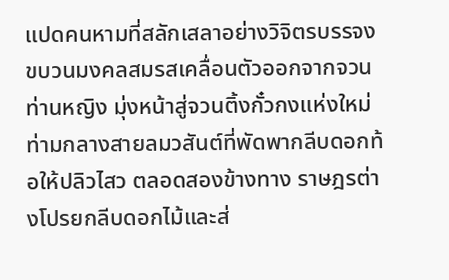แปดคนหามที่สลักเสลาอย่างวิจิตรบรรจง ขบวนมงคลสมรสเคลื่อนตัวออกจากจวนท่านหญิง มุ่งหน้าสู่จวนติ้งกั๋วกงแห่งใหม่ท่ามกลางสายลมวสันต์ที่พัดพากลีบดอกท้อให้ปลิวไสว ตลอดสองข้างทาง ราษฎรต่างโปรยกลีบดอกไม้และส่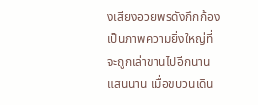งเสียงอวยพรดังกึกก้อง เป็นภาพความยิ่งใหญ่ที่จะถูกเล่าขานไปอีกนานแสนนาน เมื่อขบวนเดิน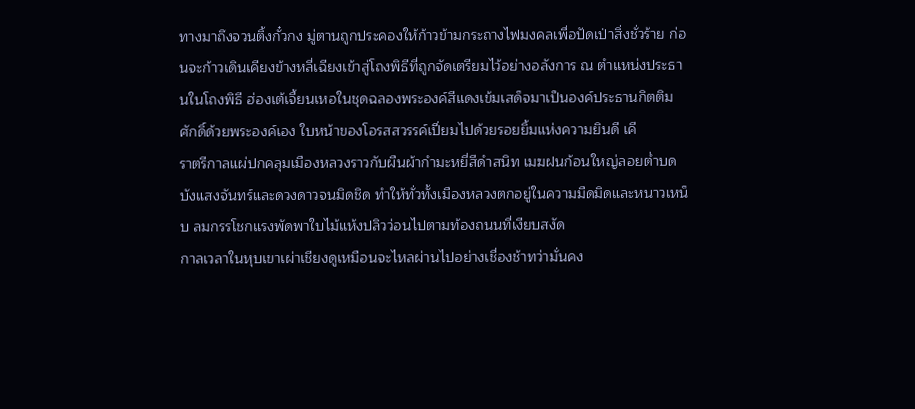ทางมาถึงจวนติ้งกั๋วกง มู่ตานถูกประคองให้ก้าวข้ามกระถางไฟมงคลเพื่อปัดเป่าสิ่งชั่วร้าย ก่อนจะก้าวเดินเคียงข้างหลี่เฉียงเข้าสู่โถงพิธีที่ถูกจัดเตรียมไว้อย่างอลังการ ณ ตำแหน่งประธานในโถงพิธี ฮ่องเต้เจี้ยนเหอในชุดฉลองพระองค์สีแดงเข้มเสด็จมาเป็นองค์ประธานกิตติมศักดิ์ด้วยพระองค์เอง ใบหน้าของโอรสสวรรค์เปี่ยมไปด้วยรอยยิ้มแห่งความยินดี เคี
ราตรีกาลแผ่ปกคลุมเมืองหลวงราวกับผืนผ้ากำมะหยี่สีดำสนิท เมฆฝนก้อนใหญ่ลอยต่ำบดบังแสงจันทร์และดวงดาวจนมิดชิด ทำให้ทั่วทั้งเมืองหลวงตกอยู่ในความมืดมิดและหนาวเหน็บ ลมกรรโชกแรงพัดพาใบไม้แห้งปลิวว่อนไปตามท้องถนนที่เงียบสงัด
กาลเวลาในหุบเขาเผ่าเชียงดูเหมือนจะไหลผ่านไปอย่างเชื่องช้าทว่ามั่นคง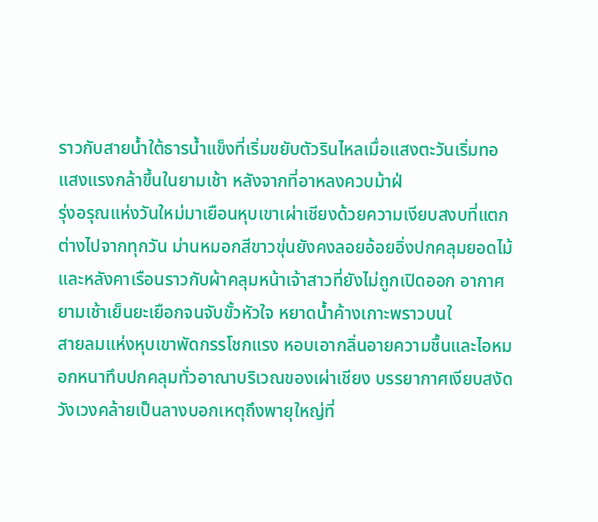ราวกับสายน้ำใต้ธารน้ำแข็งที่เริ่มขยับตัวรินไหลเมื่อแสงตะวันเริ่มทอแสงแรงกล้าขึ้นในยามเช้า หลังจากที่อาหลงควบม้าฝ่
รุ่งอรุณแห่งวันใหม่มาเยือนหุบเขาเผ่าเชียงด้วยความเงียบสงบที่แตกต่างไปจากทุกวัน ม่านหมอกสีขาวขุ่นยังคงลอยอ้อยอิ่งปกคลุมยอดไม้และหลังคาเรือนราวกับผ้าคลุมหน้าเจ้าสาวที่ยังไม่ถูกเปิดออก อากาศยามเช้าเย็นยะเยือกจนจับขั้วหัวใจ หยาดน้ำค้างเกาะพราวบนใ
สายลมแห่งหุบเขาพัดกรรโชกแรง หอบเอากลิ่นอายความชื้นและไอหมอกหนาทึบปกคลุมทั่วอาณาบริเวณของเผ่าเชียง บรรยากาศเงียบสงัดวังเวงคล้ายเป็นลางบอกเหตุถึงพายุใหญ่ที่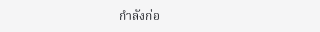กำลังก่อ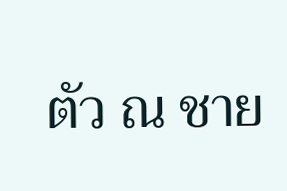ตัว ณ ชาย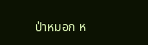ป่าหมอก ห